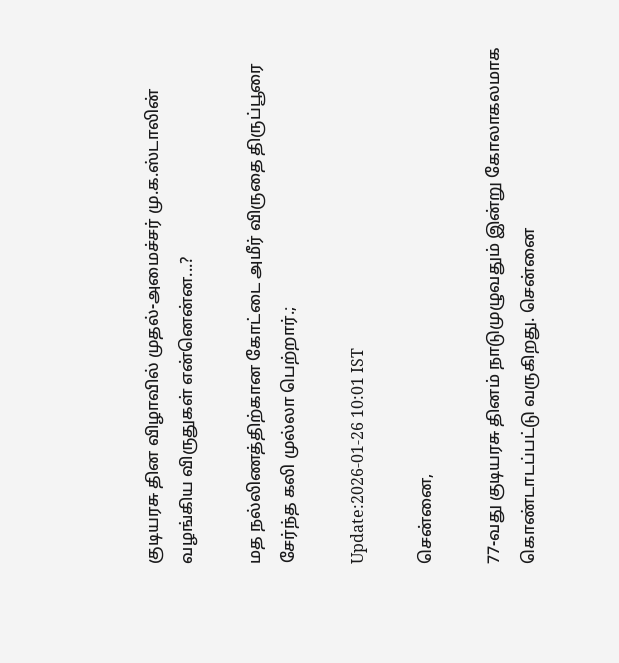குடியரசு தின விழாவில் முதல்-அமைச்சர் மு.க.ஸ்டாலின் வழங்கிய விருதுகள் என்னென்ன...?

மத நல்லிணத்திற்கான கோட்டை அமீர் விருதை திருப்பூரை சேர்ந்த கலி முல்லா பெற்றார்.;

Update:2026-01-26 10:01 IST

சென்னை,

77-வது குடியரசு தினம் நாடுமுழுவதும் இன்று கோலாகலமாக கொண்டாடப்பட்டு வருகிறது. சென்னை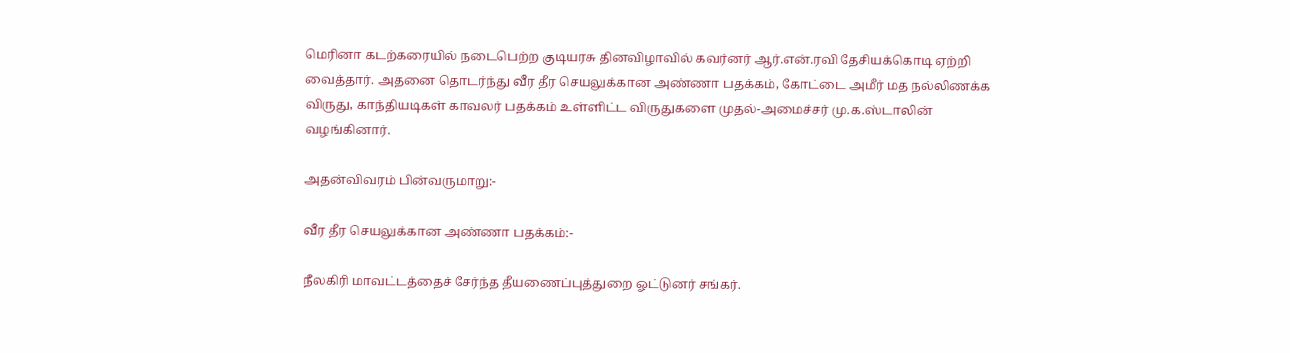மெரினா கடற்கரையில் நடைபெற்ற குடியரசு தினவிழாவில் கவர்னர் ஆர்.என்.ரவி தேசியக்கொடி ஏற்றி வைத்தார். அதனை தொடர்ந்து வீர தீர செயலுக்கான அண்ணா பதக்கம், கோட்டை அமீர் மத நல்லிணக்க விருது, காந்தியடிகள் காவலர் பதக்கம் உள்ளிட்ட விருதுகளை முதல்-அமைச்சர் மு.க.ஸ்டாலின் வழங்கினார்.

அதன்விவரம் பின்வருமாறு:-

வீர தீர செயலுக்கான அண்ணா பதக்கம்:-

நீலகிரி மாவட்டத்தைச் சேர்ந்த தீயணைப்புத்துறை ஓட்டுனர் சங்கர்.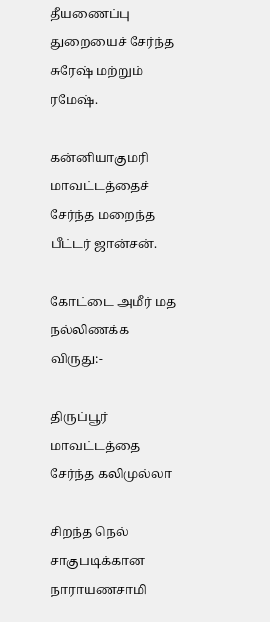தீயணைப்பு துறையைச் சேர்ந்த சுரேஷ் மற்றும் ரமேஷ்.

கன்னியாகுமரி மாவட்டத்தைச் சேர்ந்த மறைந்த பீட்டர் ஜான்சன்.

கோட்டை அமீர் மத நல்லிணக்க விருது:-

திருப்பூர் மாவட்டத்தை சேர்ந்த கலிமுல்லா

சிறந்த நெல் சாகுபடிக்கான நாராயணசாமி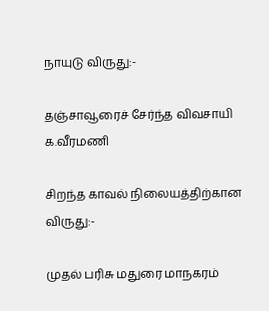நாயுடு விருது:-

தஞ்சாவூரைச் சேர்ந்த விவசாயி க.வீரமணி

சிறந்த காவல் நிலையத்திற்கான விருது:-

முதல் பரிசு மதுரை மாநகரம்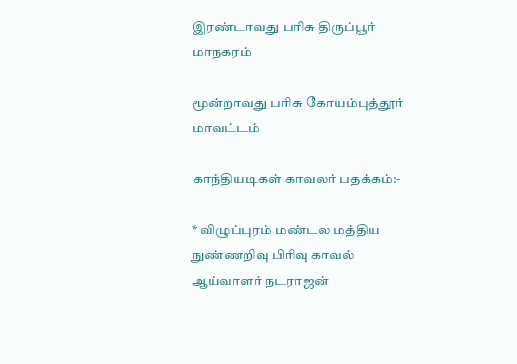இரண்டாவது பரிசு திருப்பூர் மாநகரம்

மூன்றாவது பரிசு கோயம்புத்தூர் மாவட்டம்

காந்தியடிகள் காவலர் பதக்கம்:-

* விழுப்புரம் மண்டல மத்திய நுண்ணறிவு பிரிவு காவல் ஆய்வாளர் நடராஜன்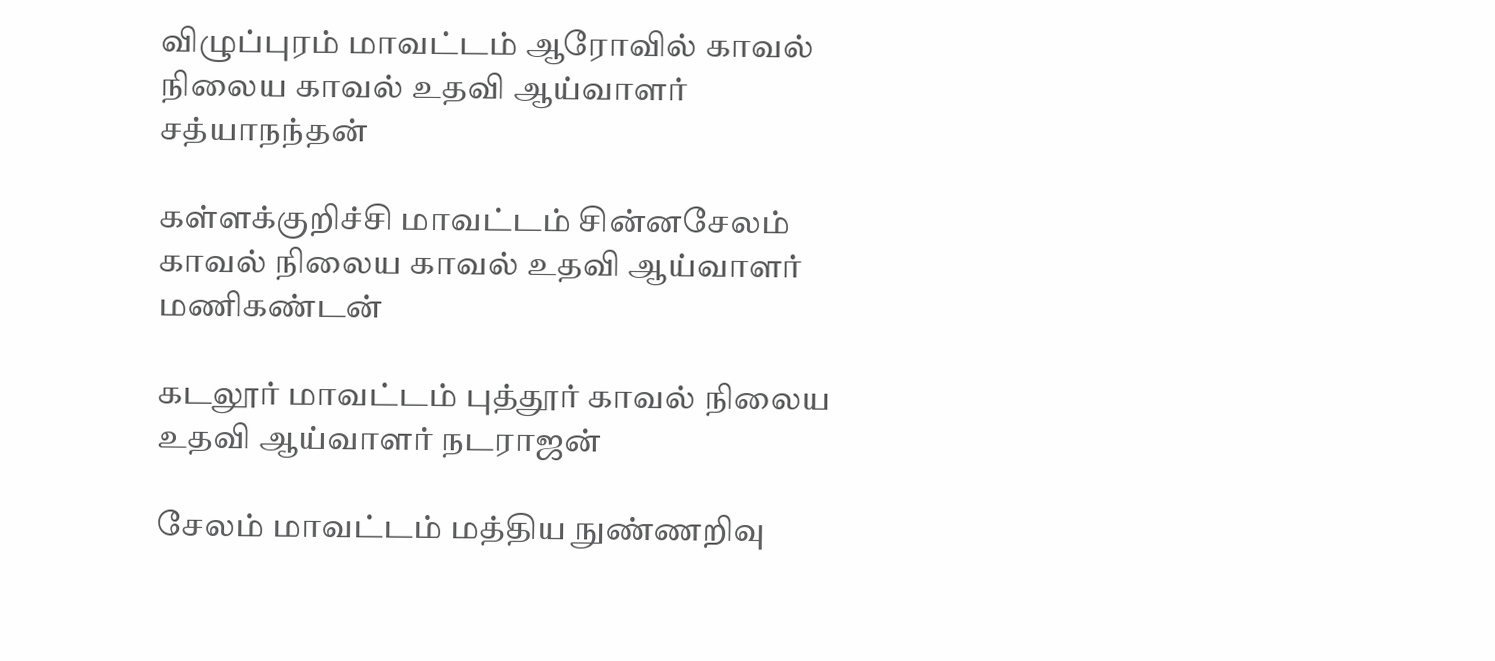விழுப்புரம் மாவட்டம் ஆரோவில் காவல் நிலைய காவல் உதவி ஆய்வாளர் சத்யாநந்தன்

கள்ளக்குறிச்சி மாவட்டம் சின்னசேலம் காவல் நிலைய காவல் உதவி ஆய்வாளர் மணிகண்டன்

கடலூர் மாவட்டம் புத்தூர் காவல் நிலைய உதவி ஆய்வாளர் நடராஜன்

சேலம் மாவட்டம் மத்திய நுண்ணறிவு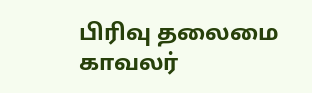பிரிவு தலைமை காவலர்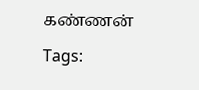கண்ணன்

Tags: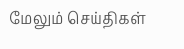மேலும் செய்திகள்